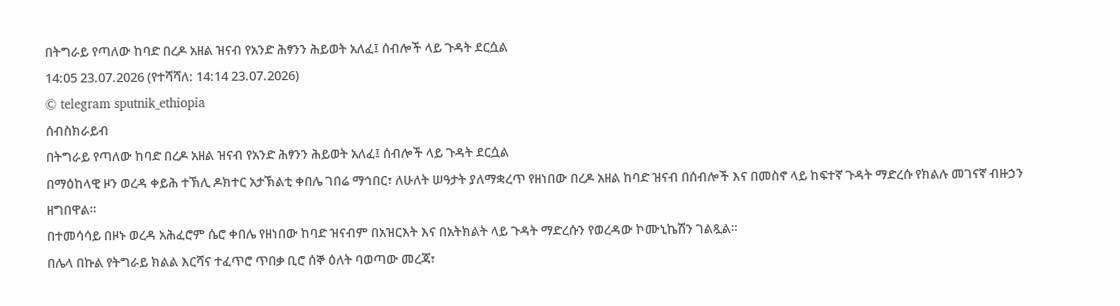በትግራይ የጣለው ከባድ በረዶ አዘል ዝናብ የአንድ ሕፃንን ሕይወት አለፈ፤ ሰብሎች ላይ ጉዳት ደርሷል
14:05 23.07.2026 (የተሻሻለ: 14:14 23.07.2026)
© telegram sputnik_ethiopia
ሰብስክራይብ
በትግራይ የጣለው ከባድ በረዶ አዘል ዝናብ የአንድ ሕፃንን ሕይወት አለፈ፤ ሰብሎች ላይ ጉዳት ደርሷል
በማዕከላዊ ዞን ወረዳ ቀይሕ ተኽሊ ዶክተር አታኽልቲ ቀበሌ ገበሬ ማኅበር፣ ለሁለት ሠዓታት ያለማቋረጥ የዘነበው በረዶ አዘል ከባድ ዝናብ በሰብሎች እና በመስኖ ላይ ከፍተኛ ጉዳት ማድረሱ የክልሉ መገናኛ ብዙኃን ዘግበዋል።
በተመሳሳይ በዞኑ ወረዳ አሕፈሮም ሴሮ ቀበሌ የዘነበው ከባድ ዝናብም በአዝርእት እና በአትክልት ላይ ጉዳት ማድረሱን የወረዳው ኮሙኒኬሽን ገልጿል።
በሌላ በኩል የትግራይ ክልል እርሻና ተፈጥሮ ጥበቃ ቢሮ ሰኞ ዕለት ባወጣው መረጃ፣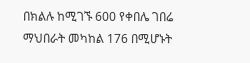በክልሉ ከሚገኙ 600 የቀበሌ ገበሬ ማህበራት መካከል 176 በሚሆኑት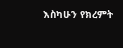እስካሁን የክረምት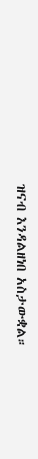ዝናብ እንዳልዘነበ አስታውቋል።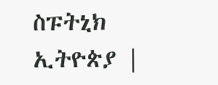ስፑትኒክ ኢትዮጵያ |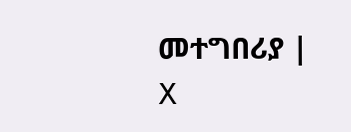መተግበሪያ | X